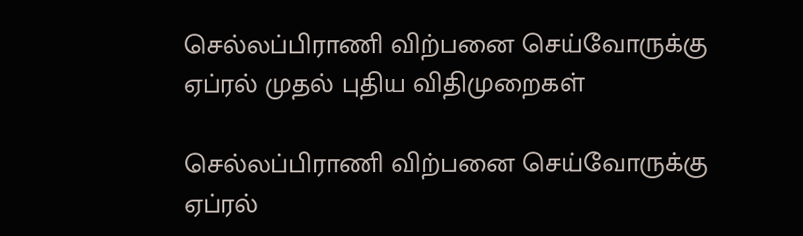செல்லப்பிராணி விற்பனை செய்வோருக்கு ஏப்ரல் முதல் புதிய விதிமுறைகள்

செல்லப்பிராணி விற்பனை செய்வோருக்கு ஏப்ரல்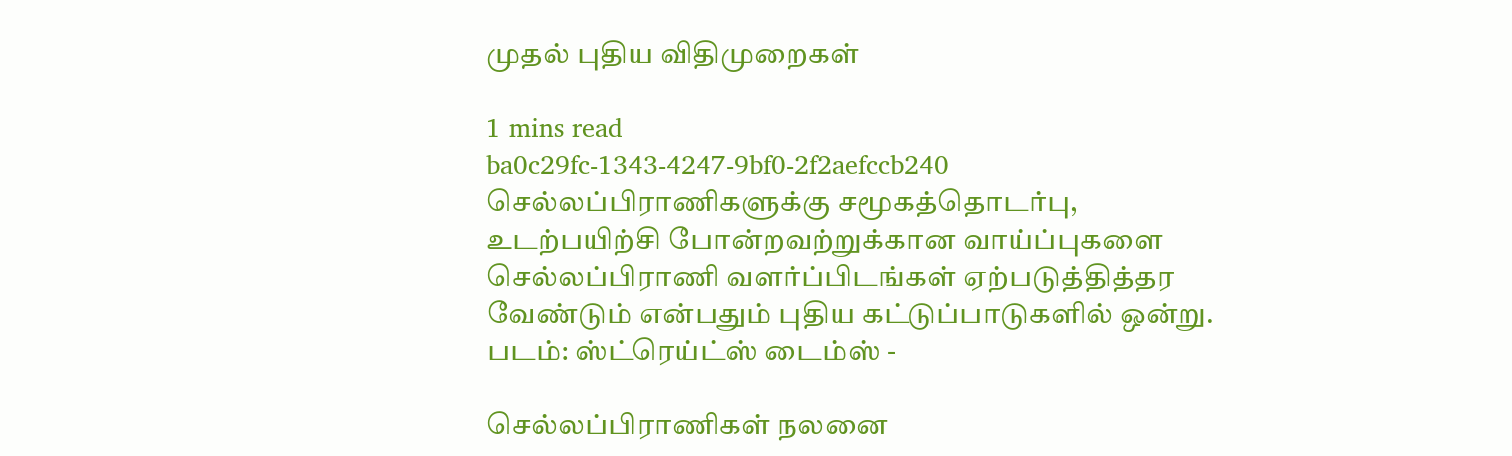முதல் புதிய விதிமுறைகள்

1 mins read
ba0c29fc-1343-4247-9bf0-2f2aefccb240
செல்லப்பிராணிகளுக்கு சமூகத்தொடர்பு, உடற்பயிற்சி போன்றவற்றுக்கான வாய்ப்புகளை செல்லப்பிராணி வளர்ப்பிடங்கள் ஏற்படுத்தித்தர வேண்டும் என்பதும் புதிய கட்டுப்பாடுகளில் ஒன்று. படம்: ஸ்ட்ரெய்ட்ஸ் டைம்ஸ் -

செல்லப்பிராணிகள் நலனை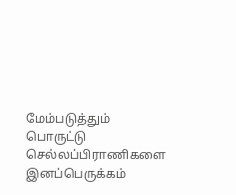மேம்படுத்தும் பொருட்டு செல்லப்பிராணிகளை இனப்பெருக்கம்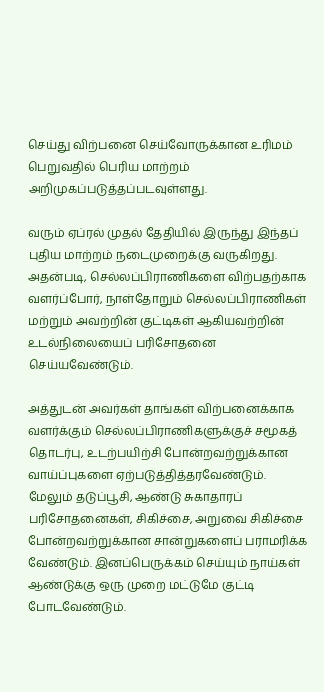செய்து விற்பனை செய்வோருக்கான உரிமம் பெறுவதில் பெரிய மாற்றம் அறிமுகப்படுத்தப்படவுள்ளது.

வரும் ஏப்ரல் முதல் தேதியில் இருந்து இந்தப் புதிய மாற்றம் நடைமுறைக்கு வருகிறது. அதன்படி, செல்லப்பிராணிகளை விற்பதற்காக வளர்ப்போர், நாள்தோறும் செல்லப்பிராணிகள் மற்றும் அவற்றின் குட்டிகள் ஆகியவற்றின் உடல்நிலையைப் பரிசோதனை செய்யவேண்டும்.

அத்துடன் அவர்கள் தாங்கள் விற்பனைக்காக வளர்க்கும் செல்லப்பிராணிகளுக்குச் சமூகத் தொடர்பு, உடற்பயிற்சி போன்றவற்றுக்கான வாய்ப்புகளை ஏற்படுத்தித்தரவேண்டும். மேலும் தடுப்பூசி, ஆண்டு சுகாதாரப் பரிசோதனைகள், சிகிச்சை, அறுவை சிகிச்சை போன்றவற்றுக்கான சான்றுகளைப் பராமரிக்க வேண்டும். இனப்பெருக்கம் செய்யும் நாய்கள் ஆண்டுக்கு ஒரு முறை மட்டுமே குட்டி போடவேண்டும்.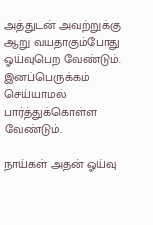அத்துடன் அவற்றுக்கு ஆறு வயதாகும்போது ஓய்வுபெற வேண்டும். இனப்பெருக்கம் செய்யாமல் பார்த்துக்கொள்ள வேண்டும்.

நாய்கள் அதன் ஓய்வு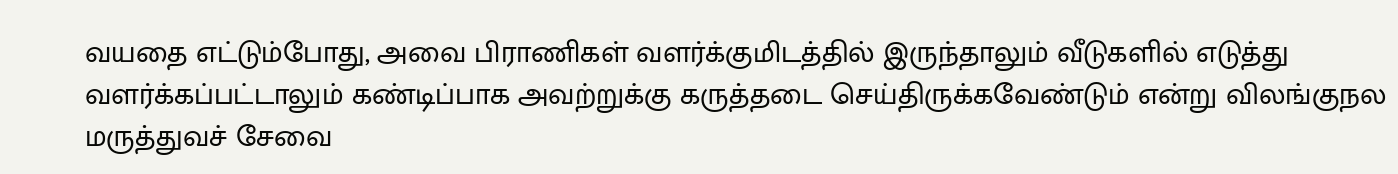வயதை எட்டும்போது, அவை பிராணிகள் வளர்க்குமிடத்தில் இருந்தாலும் வீடுகளில் எடுத்து வளர்க்கப்பட்டாலும் கண்டிப்பாக அவற்றுக்கு கருத்தடை செய்திருக்கவேண்டும் என்று விலங்குநல மருத்துவச் சேவை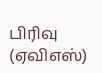பிரிவு (ஏவிஎஸ்)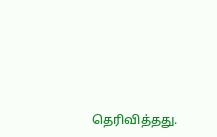தெரிவித்தது.